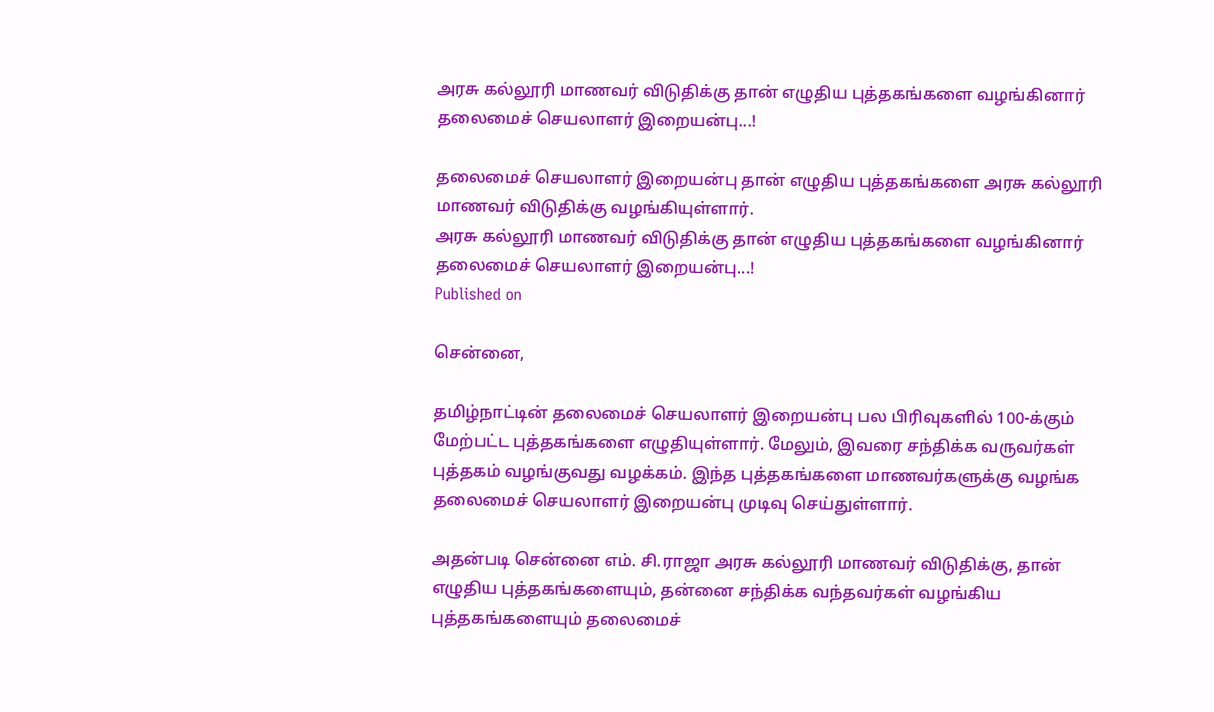அரசு கல்லூரி மாணவர் விடுதிக்கு தான் எழுதிய புத்தகங்களை வழங்கினார் தலைமைச் செயலாளர் இறையன்பு...!

தலைமைச் செயலாளர் இறையன்பு தான் எழுதிய புத்தகங்களை அரசு கல்லூரி மாணவர் விடுதிக்கு வழங்கியுள்ளார்.
அரசு கல்லூரி மாணவர் விடுதிக்கு தான் எழுதிய புத்தகங்களை வழங்கினார் தலைமைச் செயலாளர் இறையன்பு...!
Published on

சென்னை,

தமிழ்நாட்டின் தலைமைச் செயலாளர் இறையன்பு பல பிரிவுகளில் 100-க்கும் மேற்பட்ட புத்தகங்களை எழுதியுள்ளார். மேலும், இவரை சந்திக்க வருவர்கள் புத்தகம் வழங்குவது வழக்கம். இந்த புத்தகங்களை மாணவர்களுக்கு வழங்க தலைமைச் செயலாளர் இறையன்பு முடிவு செய்துள்ளார்.

அதன்படி சென்னை எம். சி.ராஜா அரசு கல்லூரி மாணவர் விடுதிக்கு, தான் எழுதிய புத்தகங்களையும், தன்னை சந்திக்க வந்தவர்கள் வழங்கிய புத்தகங்களையும் தலைமைச்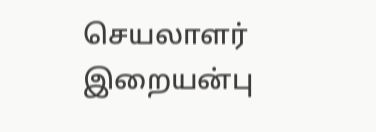செயலாளர் இறையன்பு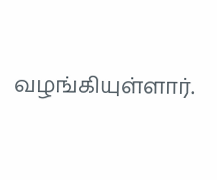வழங்கியுள்ளார்.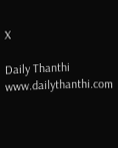X

Daily Thanthi
www.dailythanthi.com